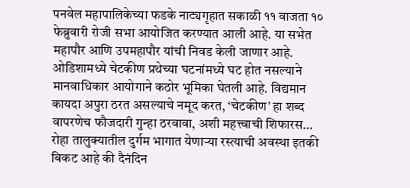पनवेल महापालिकेच्या फडके नाट्यगृहात सकाळी ११ वाजता १० फेब्रुवारी रोजी सभा आयोजित करण्यात आली आहे. या सभेत महापौर आणि उपमहापौर यांची निवड केली जाणार आहे.
ओडिशामध्ये चेटकीण प्रथेच्या घटनांमध्ये घट होत नसल्याने मानवाधिकार आयोगाने कठोर भूमिका घेतली आहे. विद्यमान कायदा अपुरा ठरत असल्याचे नमूद करत, ‘चेटकीण’ हा शब्द वापरणेच फौजदारी गुन्हा ठरवावा, अशी महत्त्वाची शिफारस…
रोहा तालुक्यातील दुर्गम भागात येणाऱ्या रस्त्याची अवस्था इतकी बिकट आहे की दैनंदिन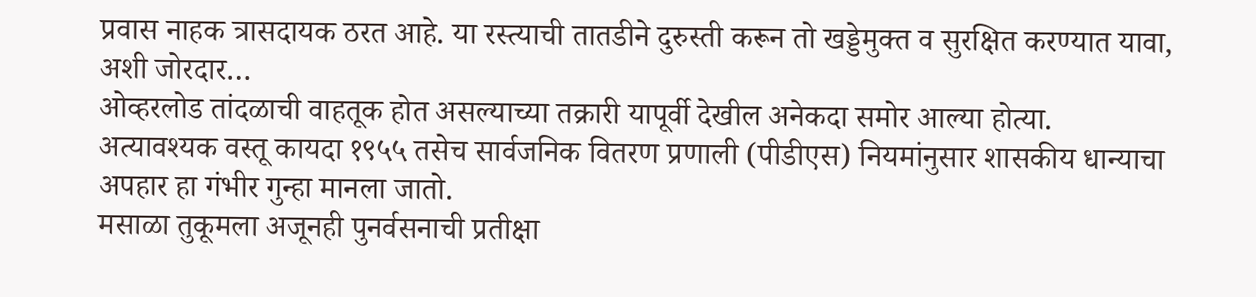प्रवास नाहक त्रासदायक ठरत आहे. या रस्त्याची तातडीने दुरुस्ती करून तो खड्डेमुक्त व सुरक्षित करण्यात यावा, अशी जोरदार…
ओव्हरलोड तांदळाची वाहतूक होत असल्याच्या तक्रारी यापूर्वी देखील अनेकदा समोर आल्या होत्या. अत्यावश्यक वस्तू कायदा १९५५ तसेच सार्वजनिक वितरण प्रणाली (पीडीएस) नियमांनुसार शासकीय धान्याचा अपहार हा गंभीर गुन्हा मानला जातो.
मसाळा तुकूमला अजूनही पुनर्वसनाची प्रतीक्षा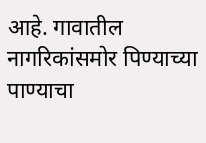आहे. गावातील नागरिकांसमोर पिण्याच्या पाण्याचा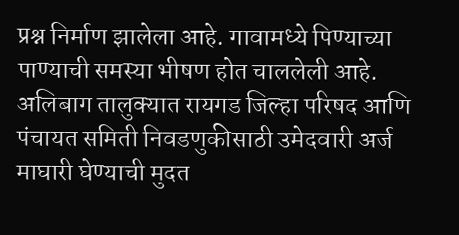प्रश्न निर्माण झालेला आहे. गावामध्ये पिण्याच्या पाण्याची समस्या भीषण होत चाललेली आहे.
अलिबाग तालुक्यात रायगड जिल्हा परिषद आणि पंचायत समिती निवडणुकीसाठी उमेदवारी अर्ज माघारी घेण्याची मुदत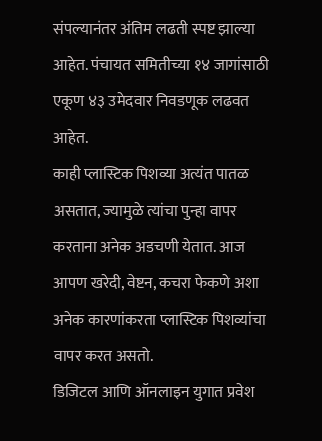संपल्यानंतर अंतिम लढती स्पष्ट झाल्या आहेत. पंचायत समितीच्या १४ जागांसाठी एकूण ४३ उमेदवार निवडणूक लढवत आहेत.
काही प्लास्टिक पिशव्या अत्यंत पातळ असतात, ज्यामुळे त्यांचा पुन्हा वापर करताना अनेक अडचणी येतात. आज आपण खरेदी, वेष्टन, कचरा फेकणे अशा अनेक कारणांकरता प्लास्टिक पिशव्यांचा वापर करत असतो.
डिजिटल आणि ऑनलाइन युगात प्रवेश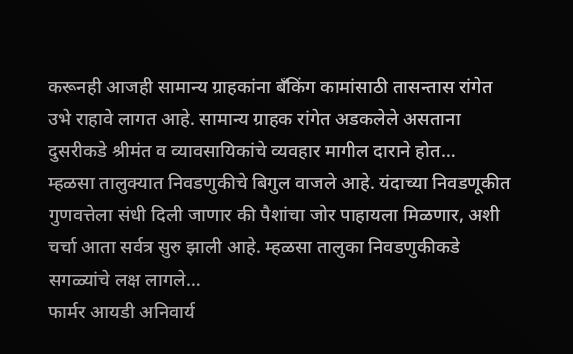करूनही आजही सामान्य ग्राहकांना बँकिंग कामांसाठी तासन्तास रांगेत उभे राहावे लागत आहे. सामान्य ग्राहक रांगेत अडकलेले असताना दुसरीकडे श्रीमंत व व्यावसायिकांचे व्यवहार मागील दाराने होत…
म्हळसा तालुक्यात निवडणुकीचे बिगुल वाजले आहे. यंदाच्या निवडणूकीत गुणवत्तेला संधी दिली जाणार की पैशांचा जोर पाहायला मिळणार, अशी चर्चा आता सर्वत्र सुरु झाली आहे. म्हळसा तालुका निवडणुकीकडे सगळ्यांचे लक्ष लागले…
फार्मर आयडी अनिवार्य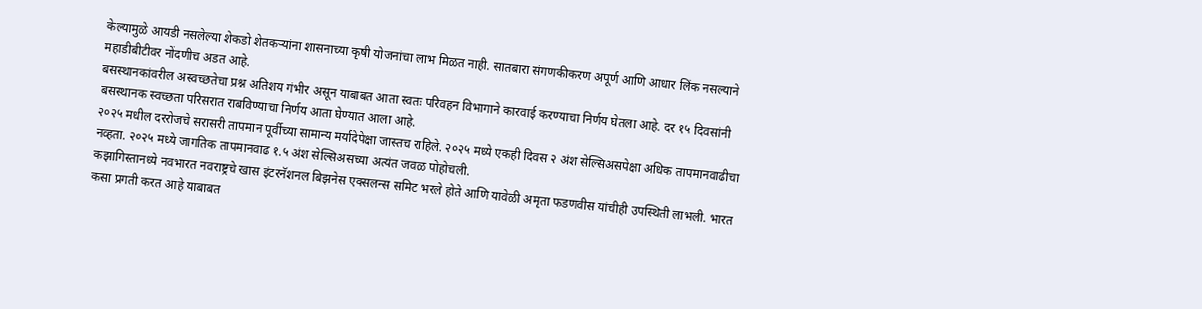केल्यामुळे आयडी नसलेल्या शेकडो शेतकऱ्यांना शासनाच्या कृषी योजनांचा लाभ मिळत नाही. सातबारा संगणकीकरण अपूर्ण आणि आधार लिंक नसल्याने महाडीबीटीवर नोंदणीच अडत आहे.
बसस्थानकांवरील अस्वच्छतेचा प्रश्न अतिशय गंभीर असून याबाबत आता स्वतः परिवहन विभागाने कारवाई करण्याचा निर्णय घेतला आहे. दर १५ दिवसांनी बसस्थानक स्वच्छता परिसरात राबविण्याचा निर्णय आता घेण्यात आला आहे.
२०२५ मधील दररोजचे सरासरी तापमान पूर्वीच्या सामान्य मर्यादेपेक्षा जास्तच राहिले. २०२५ मध्ये एकही दिवस २ अंश सेल्सिअसपेक्षा अधिक तापमानवाढीचा नव्हता. २०२५ मध्ये जागतिक तापमानवाढ १.५ अंश सेल्सिअसच्या अत्यंत जवळ पोहोचली.
कझागिस्तानध्ये नवभारत नवराष्ट्रचे खास इंटरनॅशनल बिझनेस एक्सलन्स समिट भरले होते आणि यावेळी अमृता फडणवीस यांचीही उपस्थिती लाभली. भारत कसा प्रगती करत आहे याबाबत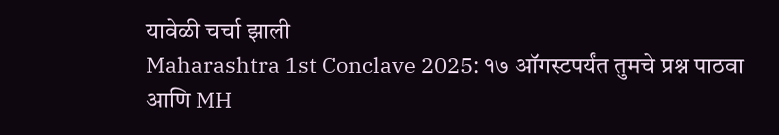यावेळी चर्चा झाली
Maharashtra 1st Conclave 2025: १७ ऑगस्टपर्यंत तुमचे प्रश्न पाठवा आणि MH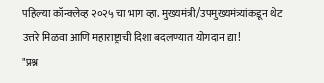पहिल्या कॉन्क्लेव्ह २०२५ चा भाग व्हा. मुख्यमंत्री/उपमुख्यमंत्र्यांकडून थेट उत्तरे मिळवा आणि महाराष्ट्राची दिशा बदलण्यात योगदान द्या!
"प्रश्न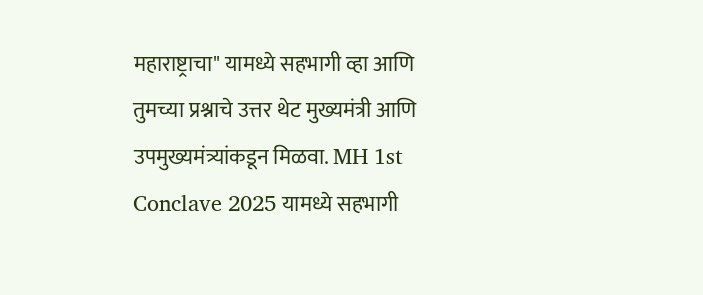महाराष्ट्राचा" यामध्ये सहभागी व्हा आणि तुमच्या प्रश्नाचे उत्तर थेट मुख्यमंत्री आणि उपमुख्यमंत्र्यांकडून मिळवा. MH 1st Conclave 2025 यामध्ये सहभागी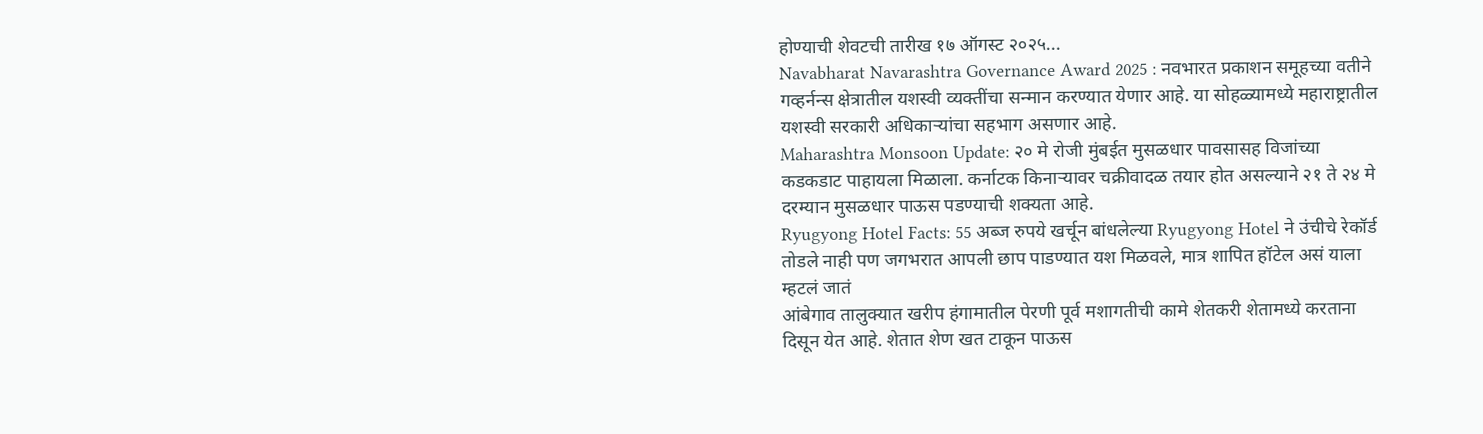होण्याची शेवटची तारीख १७ ऑगस्ट २०२५...
Navabharat Navarashtra Governance Award 2025 : नवभारत प्रकाशन समूहच्या वतीने गव्हर्नन्स क्षेत्रातील यशस्वी व्यक्तींचा सन्मान करण्यात येणार आहे. या सोहळ्यामध्ये महाराष्ट्रातील यशस्वी सरकारी अधिकाऱ्यांचा सहभाग असणार आहे.
Maharashtra Monsoon Update: २० मे रोजी मुंबईत मुसळधार पावसासह विजांच्या कडकडाट पाहायला मिळाला. कर्नाटक किनाऱ्यावर चक्रीवादळ तयार होत असल्याने २१ ते २४ मे दरम्यान मुसळधार पाऊस पडण्याची शक्यता आहे.
Ryugyong Hotel Facts: 55 अब्ज रुपये खर्चून बांधलेल्या Ryugyong Hotel ने उंचीचे रेकॉर्ड तोडले नाही पण जगभरात आपली छाप पाडण्यात यश मिळवले, मात्र शापित हॉटेल असं याला म्हटलं जातं
आंबेगाव तालुक्यात खरीप हंगामातील पेरणी पूर्व मशागतीची कामे शेतकरी शेतामध्ये करताना दिसून येत आहे. शेतात शेण खत टाकून पाऊस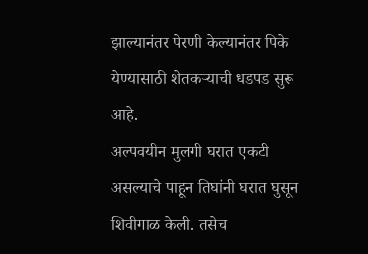झाल्यानंतर पेरणी केल्यानंतर पिके येण्यासाठी शेतकऱ्याची धडपड सुरू आहे.
अल्पवयीन मुलगी घरात एकटी असल्याचे पाहून तिघांनी घरात घुसून शिवीगाळ केली. तसेच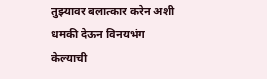तुझ्यावर बलात्कार करेन अशी धमकी देऊन विनयभंग केल्याची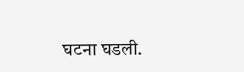घटना घडली.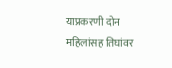याप्रकरणी दोन महिलांसह तिघांवर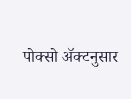पोक्सो ॲक्टनुसार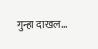गुन्हा दाखल…